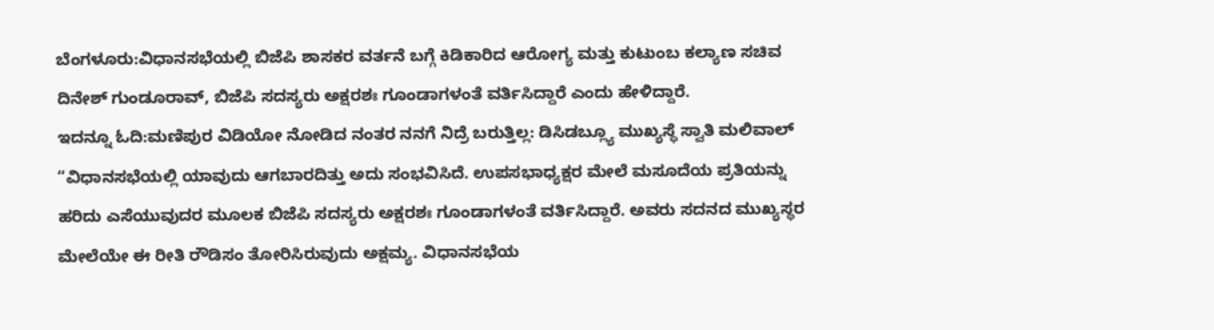ಬೆಂಗಳೂರು:ವಿಧಾನಸಭೆಯಲ್ಲಿ ಬಿಜೆಪಿ ಶಾಸಕರ ವರ್ತನೆ ಬಗ್ಗೆ ಕಿಡಿ‌ಕಾರಿದ ಆರೋಗ್ಯ ಮತ್ತು ಕುಟುಂಬ ಕಲ್ಯಾಣ ಸಚಿವ ದಿನೇಶ್ ಗುಂಡೂರಾವ್, ಬಿಜೆಪಿ ಸದಸ್ಯರು ಅಕ್ಷರಶಃ ಗೂಂಡಾಗಳಂತೆ ವರ್ತಿಸಿದ್ದಾರೆ ಎಂದು ಹೇಳಿದ್ದಾರೆ.
ಇದನ್ನೂ ಓದಿ:ಮಣಿಪುರ ವಿಡಿಯೋ ನೋಡಿದ ನಂತರ ನನಗೆ ನಿದ್ರೆ ಬರುತ್ತಿಲ್ಲ: ಡಿಸಿಡಬ್ಲ್ಯೂ ಮುಖ್ಯಸ್ಥೆ ಸ್ವಾತಿ ಮಲಿವಾಲ್
“ವಿಧಾನಸಭೆಯಲ್ಲಿ ಯಾವುದು ಆಗಬಾರದಿತ್ತು ಅದು ಸಂಭವಿಸಿದೆ. ಉಪಸಭಾಧ್ಯಕ್ಷರ ಮೇಲೆ ಮಸೂದೆಯ ಪ್ರತಿಯನ್ನು ಹರಿದು ಎಸೆಯುವುದರ ಮೂಲಕ ಬಿಜೆಪಿ ಸದಸ್ಯರು ಅಕ್ಷರಶಃ ಗೂಂಡಾಗಳಂತೆ ವರ್ತಿಸಿದ್ದಾರೆ. ಅವರು ಸದನದ‌ ಮುಖ್ಯಸ್ಥರ ಮೇಲೆಯೇ ಈ ರೀತಿ ರೌಡಿಸಂ ತೋರಿಸಿರುವುದು ಅಕ್ಷಮ್ಯ. ವಿಧಾನಸಭೆಯ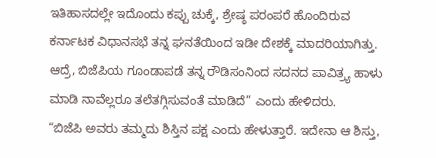ಇತಿಹಾಸದಲ್ಲೇ ಇದೊಂದು ಕಪ್ಪು ಚುಕ್ಕೆ, ಶ್ರೇಷ್ಠ ಪರಂಪರೆ ಹೊಂದಿರುವ ಕರ್ನಾಟಕ ವಿಧಾನಸಭೆ ತನ್ನ ಘನತೆಯಿಂದ ಇಡೀ ದೇಶಕ್ಕೆ ಮಾದರಿಯಾಗಿತ್ತು. ಆದ್ರೆ, ಬಿಜೆಪಿಯ ಗೂಂಡಾಪಡೆ ತನ್ನ ರೌಡಿಸಂನಿಂದ ಸದನದ ಪಾವಿತ್ರ್ಯ ಹಾಳು ಮಾಡಿ ನಾವೆಲ್ಲರೂ ತಲೆತಗ್ಗಿಸುವಂತೆ ಮಾಡಿದೆ” ಎಂದು ಹೇಳಿದರು.
“ಬಿಜೆಪಿ ಅವರು ತಮ್ಮದು ಶಿಸ್ತಿನ ಪಕ್ಷ ಎಂದು ಹೇಳುತ್ತಾರೆ. ಇದೇನಾ ಆ ಶಿಸ್ತು,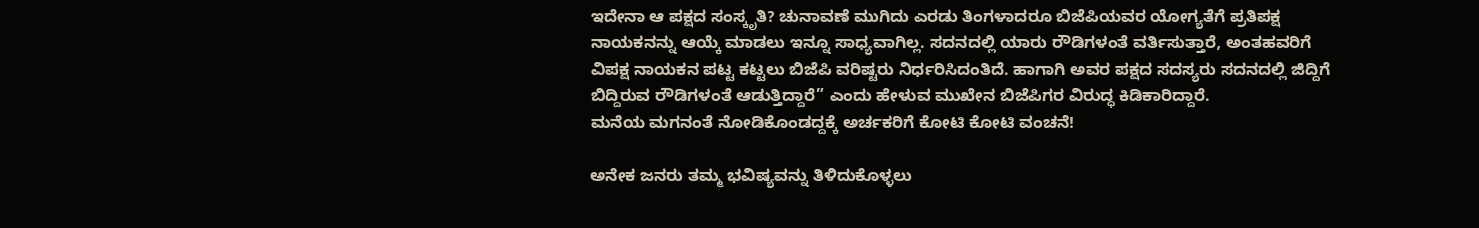ಇದೇನಾ ಆ ಪಕ್ಷದ ಸಂಸ್ಕೃತಿ? ಚುನಾವಣೆ ಮುಗಿದು ಎರಡು ತಿಂಗಳಾದರೂ ಬಿಜೆಪಿಯವರ ಯೋಗ್ಯತೆಗೆ ಪ್ರತಿಪಕ್ಷ ನಾಯಕನನ್ನು ಆಯ್ಕೆ ಮಾಡಲು ಇನ್ನೂ ಸಾಧ್ಯವಾಗಿಲ್ಲ. ಸದನದಲ್ಲಿ ಯಾರು ರೌಡಿಗಳಂತೆ ವರ್ತಿಸುತ್ತಾರೆ, ಅಂತಹವರಿಗೆ ವಿಪಕ್ಷ ನಾಯಕನ ಪಟ್ಟ ಕಟ್ಟಲು ಬಿಜೆಪಿ ವರಿಷ್ಟರು ನಿರ್ಧರಿಸಿದಂತಿದೆ. ಹಾಗಾಗಿ ಅವರ ಪಕ್ಷದ ಸದಸ್ಯರು ಸದನದಲ್ಲಿ ಜಿದ್ದಿಗೆ ಬಿದ್ದಿರುವ ರೌಡಿಗಳಂತೆ ಆಡುತ್ತಿದ್ದಾರೆ” ಎಂದು ಹೇಳುವ ಮುಖೇನ ಬಿಜೆಪಿಗರ ವಿರುದ್ಧ ಕಿಡಿಕಾರಿದ್ದಾರೆ.
ಮನೆಯ ಮಗನಂತೆ ನೋಡಿಕೊಂಡದ್ದಕ್ಕೆ ಅರ್ಚಕರಿಗೆ ಕೋಟಿ ಕೋಟಿ ವಂಚನೆ!

ಅನೇಕ ಜನರು ತಮ್ಮ ಭವಿಷ್ಯವನ್ನು ತಿಳಿದುಕೊಳ್ಳಲು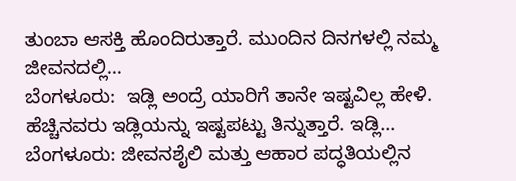ತುಂಬಾ ಆಸಕ್ತಿ ಹೊಂದಿರುತ್ತಾರೆ. ಮುಂದಿನ ದಿನಗಳಲ್ಲಿ ನಮ್ಮ ಜೀವನದಲ್ಲಿ…
ಬೆಂಗಳೂರು:  ಇಡ್ಲಿ ಅಂದ್ರೆ ಯಾರಿಗೆ ತಾನೇ ಇಷ್ಟವಿಲ್ಲ ಹೇಳಿ.  ಹೆಚ್ಚಿನವರು ಇಡ್ಲಿಯನ್ನು ಇಷ್ಟಪಟ್ಟು ತಿನ್ನುತ್ತಾರೆ. ಇಡ್ಲಿ…
ಬೆಂಗಳೂರು: ಜೀವನಶೈಲಿ ಮತ್ತು ಆಹಾರ ಪದ್ಧತಿಯಲ್ಲಿನ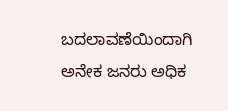ಬದಲಾವಣೆಯಿಂದಾಗಿ ಅನೇಕ ಜನರು ಅಧಿಕ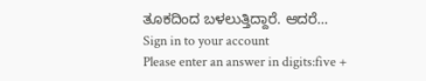ತೂಕದಿಂದ ಬಳಲುತ್ತಿದ್ದಾರೆ. ಆದರೆ…
Sign in to your account
Please enter an answer in digits:five +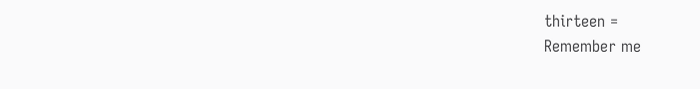thirteen =
Remember me